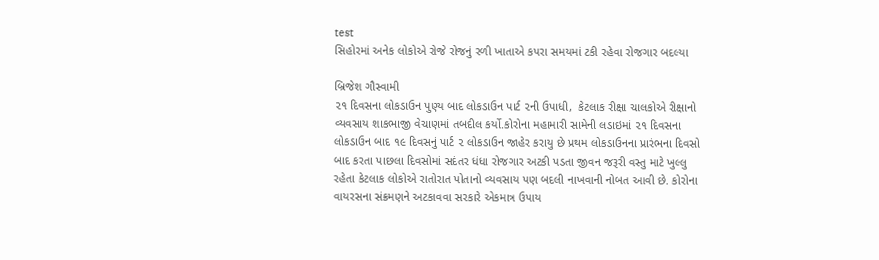test
સિહોરમાં અનેક લોકોએ રોજે રોજનું રળી ખાતાએ કપરા સમયમાં ટકી રહેવા રોજગાર બદલ્યા

બ્રિજેશ ગૌસ્વામી
૨૧ દિવસના લોકડાઉન પુણ્ય બાદ લોકડાઉન પાર્ટ ૨ની ઉપાધી,  કેટલાક રીક્ષા ચાલકોએ રીક્ષાનો વ્યવસાય શાકભાજી વેચાણમાં તબદીલ કર્યો.કોરોના મહામારી સામેની લડાઇમાં ૨૧ દિવસના લોકડાઉન બાદ ૧૯ દિવસનું પાર્ટ ૨ લોકડાઉન જાહેર કરાયુ છે પ્રથમ લોકડાઉનના પ્રારંભના દિવસો બાદ કરતા પાછલા દિવસોમાં સદંતર ધંધા રોજગાર અટકી પડતા જીવન જરૂરી વસ્તુ માટે ખુલ્લુ રહેતા કેટલાક લોકોએ રાતોરાત પોતાનો વ્યવસાય પણ બદલી નાખવાની નોબત આવી છે. કોરોના વાયરસના સંક્રમણને અટકાવવા સરકારે એકમાત્ર ઉપાય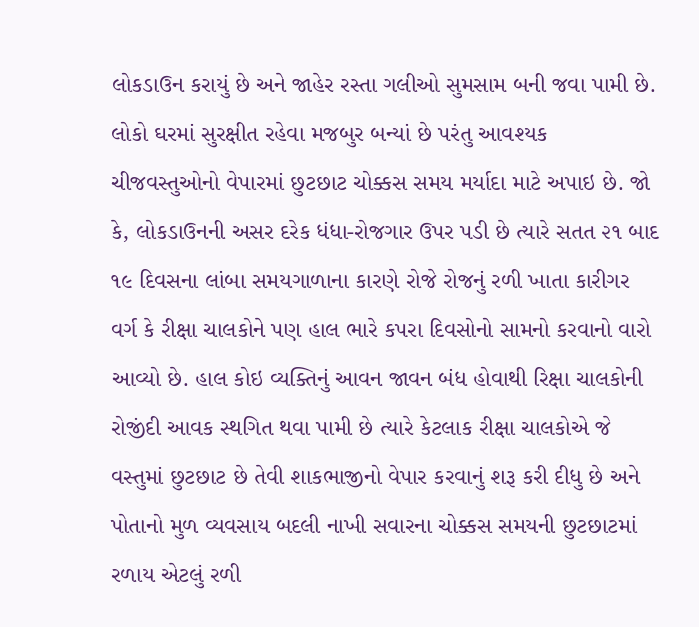લોકડાઉન કરાયું છે અને જાહેર રસ્તા ગલીઓ સુમસામ બની જવા પામી છે. લોકો ઘરમાં સુરક્ષીત રહેવા મજબુર બન્યાં છે પરંતુ આવશ્યક ચીજવસ્તુઓનો વેપારમાં છુટછાટ ચોક્કસ સમય મર્યાદા માટે અપાઇ છે. જો કે, લોકડાઉનની અસર દરેક ધંધા-રોજગાર ઉપર પડી છે ત્યારે સતત ૨૧ બાદ ૧૯ દિવસના લાંબા સમયગાળાના કારણે રોજે રોજનું રળી ખાતા કારીગર વર્ગ કે રીક્ષા ચાલકોને પણ હાલ ભારે કપરા દિવસોનો સામનો કરવાનો વારો આવ્યો છે. હાલ કોઇ વ્યક્તિનું આવન જાવન બંધ હોવાથી રિક્ષા ચાલકોની રોજીંદી આવક સ્થગિત થવા પામી છે ત્યારે કેટલાક રીક્ષા ચાલકોએ જે વસ્તુમાં છુટછાટ છે તેવી શાકભાજીનો વેપાર કરવાનું શરૂ કરી દીધુ છે અને પોતાનો મુળ વ્યવસાય બદલી નાખી સવારના ચોક્કસ સમયની છુટછાટમાં રળાય એટલું રળી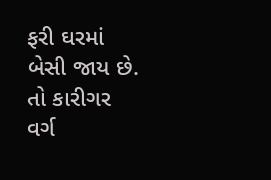ફરી ઘરમાં બેસી જાય છે. તો કારીગર વર્ગ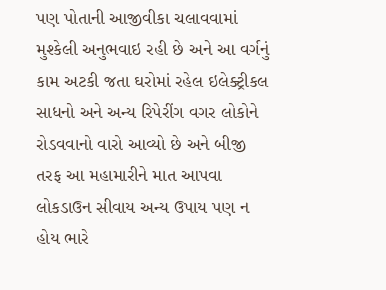પણ પોતાની આજીવીકા ચલાવવામાં મુશ્કેલી અનુભવાઇ રહી છે અને આ વર્ગનું કામ અટકી જતા ઘરોમાં રહેલ ઇલેક્ટ્રીકલ સાધનો અને અન્ય રિપેરીંગ વગર લોકોને રોડવવાનો વારો આવ્યો છે અને બીજી તરફ આ મહામારીને માત આપવા લોકડાઉન સીવાય અન્ય ઉપાય પણ ન હોય ભારે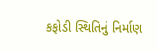કફોડી સ્થિતિનું નિર્માણ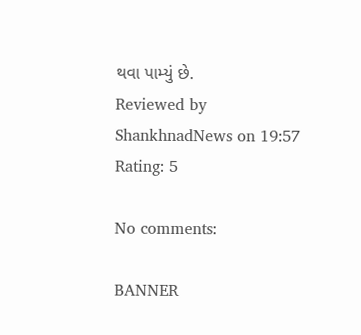થવા પામ્યું છે.
Reviewed by ShankhnadNews on 19:57 Rating: 5

No comments:

BANNER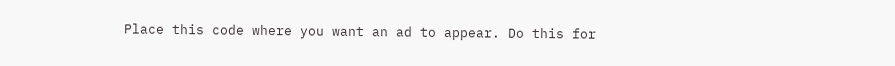Place this code where you want an ad to appear. Do this for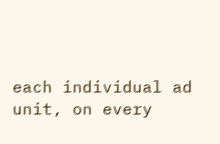each individual ad unit, on every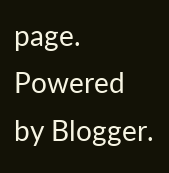page.
Powered by Blogger.